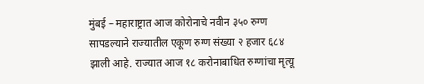मुंबई – महाराष्ट्रात आज कोरोनाचे नवीन ३५० रुग्ण सापडल्याने राज्यातील एकूण रुग्ण संख्या २ हजार ६८४ झाली आहे. राज्यात आज १८ करोनाबाधित रुग्णांचा मृत्यू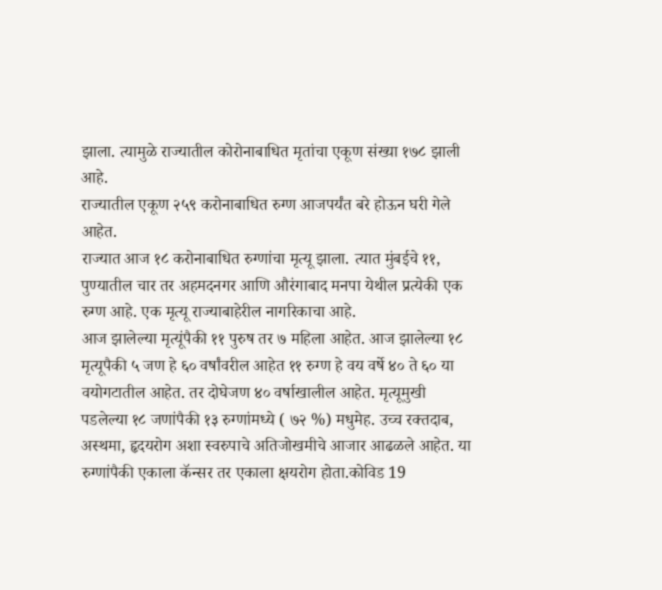झाला. त्यामुळे राज्यातील कोरोनाबाधित मृतांचा एकूण संख्या १७८ झाली आहे.
राज्यातील एकूण २५९ करोनाबाधित रुग्ण आजपर्यंत बरे होऊन घरी गेले आहेत.
राज्यात आज १८ करोनाबाधित रुग्णांचा मृत्यू झाला. त्यात मुंबईचे ११, पुण्यातील चार तर अहमदनगर आणि औरंगाबाद मनपा येथील प्रत्येकी एक रुग्ण आहे. एक मृत्यू राज्याबाहेरील नागरिकाचा आहे.
आज झालेल्या मृत्यूंपैकी ११ पुरुष तर ७ महिला आहेत. आज झालेल्या १८ मृत्यूपैकी ५ जण हे ६० वर्षांवरील आहेत ११ रुग्ण हे वय वर्षे ४० ते ६० या वयोगटातील आहेत. तर दोघेजण ४० वर्षाखालील आहेत. मृत्यूमुखी पडलेल्या १८ जणांपैकी १३ रुग्णांमध्ये ( ७२ %) मधुमेह. उच्च रक्तदाब, अस्थमा, हृदयरोग अशा स्वरुपाचे अतिजोखमीचे आजार आढळले आहेत. या रुग्णांपैकी एकाला कॅन्सर तर एकाला क्षयरोग होता.कोविड 19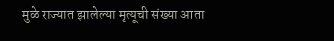मुळे राज्यात झालेल्या मृत्यूची संख्या आता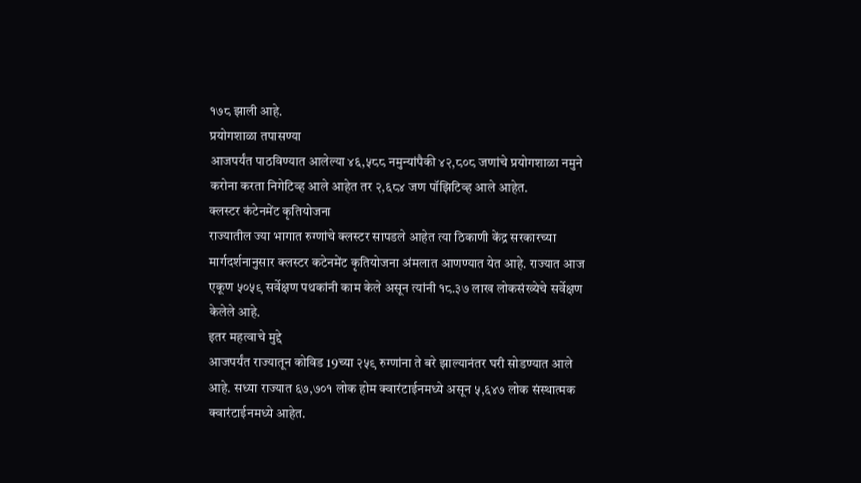१७८ झाली आहे.
प्रयोगशाळा तपासण्या
आजपर्यंत पाठविण्यात आलेल्या ४६,५८८ नमुन्यांपैकी ४२,८०८ जणांचे प्रयोगशाळा नमुने करोना करता निगेटिव्ह आले आहेत तर २,६८४ जण पॉझिटिव्ह आले आहेत.
क्लस्टर कंटेनमेंट कृतियोजना
राज्यातील ज्या भागात रुग्णांचे क्लस्टर सापडले आहेत त्या ठिकाणी केंद्र सरकारच्या मार्गदर्शनानुसार क्लस्टर कटेनमेंट कृतियोजना अंमलात आणण्यात येत आहे. राज्यात आज एकूण ५०५९ सर्वेक्षण पथकांनी काम केले असून त्यांनी १८.३७ लाख लोकसंख्येचे सर्वेक्षण केलेले आहे.
इतर महत्वाचे मुद्दे
आजपर्यंत राज्यातून कोविड 19च्या २५९ रुग्णांना ते बरे झाल्यानंतर घरी सोडण्यात आले आहे. सध्या राज्यात ६७,७०१ लोक होम क्वारंटाईनमध्ये असून ५,६४७ लोक संस्थात्मक क्वारंटाईनमध्ये आहेत.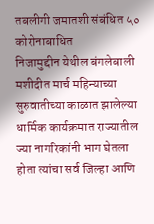तबलीगी जमातशी संबंधित ५० कोरोनाबाधित
निजामुद्दीन येथील बंगलेबाली मशीदीत मार्च महिन्याच्या सुरुवातीच्या काळात झालेल्या धार्मिक कार्यक्रमात राज्यातील ज्या नागरिकांनी भाग घेतला होता त्यांचा सर्व जिल्हा आणि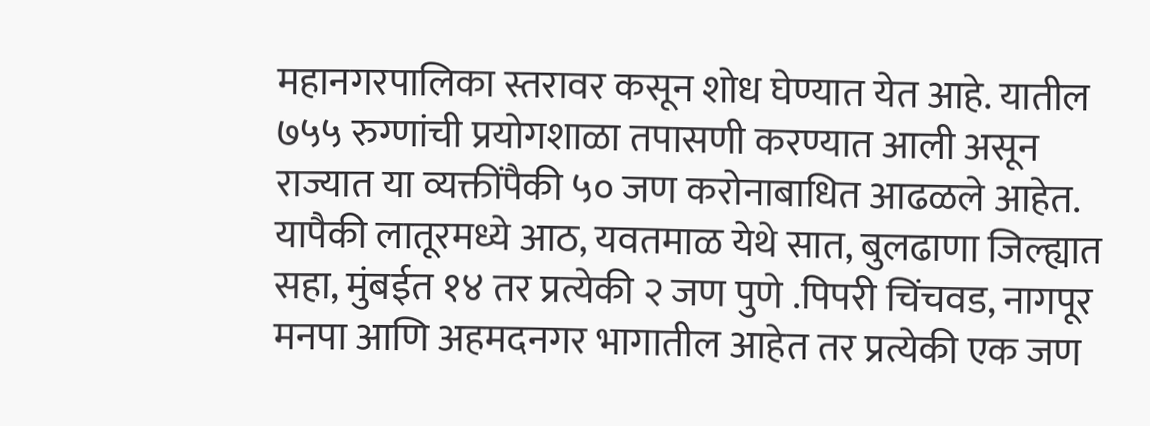महानगरपालिका स्तरावर कसून शोध घेण्यात येत आहे. यातील ७५५ रुग्णांची प्रयोगशाळा तपासणी करण्यात आली असून राज्यात या व्यक्तींपैकी ५० जण करोनाबाधित आढळले आहेत. यापैकी लातूरमध्ये आठ, यवतमाळ येथे सात, बुलढाणा जिल्ह्यात सहा, मुंबईत १४ तर प्रत्येकी २ जण पुणे .पिपरी चिंचवड, नागपूर मनपा आणि अहमदनगर भागातील आहेत तर प्रत्येकी एक जण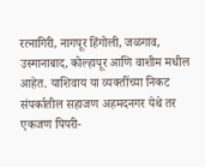रत्नागिरी, नागपूर हिंगोली, जळगाव, उस्मानाबाद, कोल्हापूर आणि वाशीम मधील आहेत. याशिवाय या व्यक्तींच्या निकट संपर्कातील सहाजण अहमदनगर येथे तर एकजण पिपरी-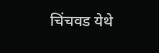चिंचवड येथे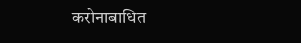करोनाबाधित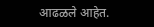आढळले आहेत.